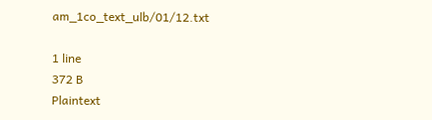am_1co_text_ulb/01/12.txt

1 line
372 B
Plaintext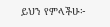ይህን የምላችሁ፦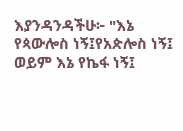እያንዳንዳችሁ፦ "እኔ የጳውሎስ ነኝ፤የአጵሎስ ነኝ፤ ወይም እኔ የኬፋ ነኝ፤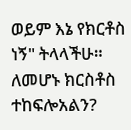ወይም እኔ የክርቶስ ነኝ" ትላላችሁ። ለመሆኑ ክርስቶስ ተከፍሎአልን?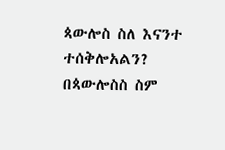ጳውሎስ ስለ እናንተ ተሰቅሎአልን? በጳውሎስስ ስም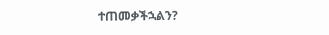ተጠመቃችኋልን?